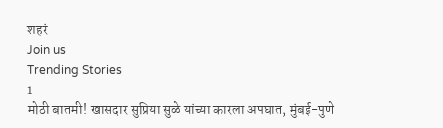शहरं
Join us
Trending Stories
1
मोठी बातमी! खासदार सुप्रिया सुळे यांच्या कारला अपघात, मुंबई-पुणे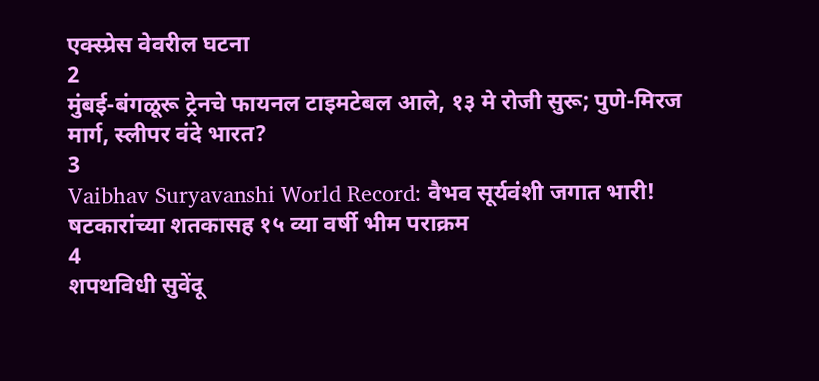एक्स्प्रेस वेवरील घटना
2
मुंबई-बंगळूरू ट्रेनचे फायनल टाइमटेबल आले, १३ मे रोजी सुरू; पुणे-मिरज मार्ग, स्लीपर वंदे भारत?
3
Vaibhav Suryavanshi World Record: वैभव सूर्यवंशी जगात भारी! षटकारांच्या शतकासह १५ व्या वर्षी भीम पराक्रम
4
शपथविधी सुवेंदू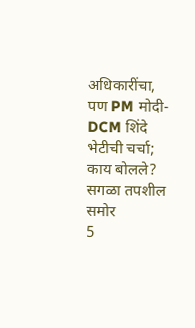अधिकारींचा, पण PM मोदी-DCM शिंदे भेटीची चर्चा; काय बोलले? सगळा तपशील समोर
5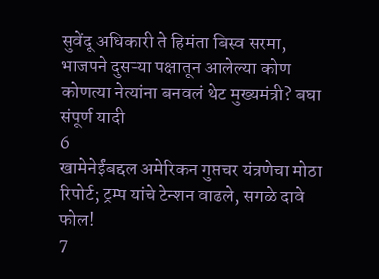सुवेंदू अधिकारी ते हिमंता बिस्व सरमा, भाजपने दुसऱ्या पक्षातून आलेल्या कोण कोणत्या नेत्यांना बनवलं थेट मुख्यमंत्री? बघा संपूर्ण यादी
6
खामेनेईंबद्दल अमेरिकन गुप्तचर यंत्रणेचा मोठा रिपोर्ट; ट्रम्प यांचे टेन्शन वाढले, सगळे दावे फोल!
7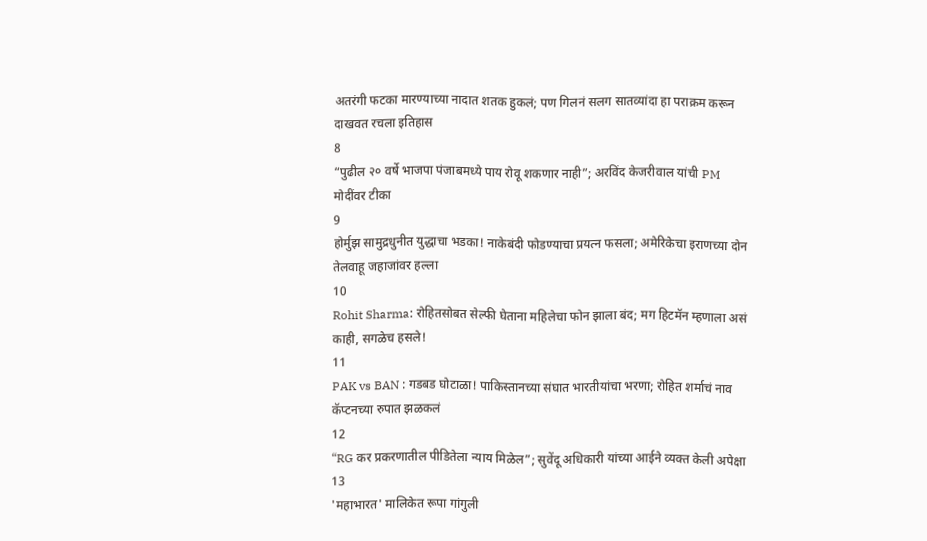अतरंगी फटका मारण्याच्या नादात शतक हुकलं; पण गिलनं सलग सातव्यांदा हा पराक्रम करून दाखवत रचला इतिहास
8
“पुढील २० वर्षे भाजपा पंजाबमध्ये पाय रोवू शकणार नाही”; अरविंद केजरीवाल यांची PM मोदींवर टीका
9
होर्मुझ सामुद्रधुनीत युद्धाचा भडका! नाकेबंदी फोडण्याचा प्रयत्न फसला; अमेरिकेचा इराणच्या दोन तेलवाहू जहाजांवर हल्ला
10
Rohit Sharma: रोहितसोबत सेल्फी घेताना महिलेचा फोन झाला बंद; मग हिटमॅन म्हणाला असं काही, सगळेच हसले!
11
PAK vs BAN : गडबड घोटाळा! पाकिस्तानच्या संघात भारतीयांचा भरणा; रोहित शर्माचं नाव कॅप्टनच्या रुपात झळकलं
12
“RG कर प्रकरणातील पीडितेला न्याय मिळेल”; सुवेंदू अधिकारी यांच्या आईने व्यक्त केली अपेक्षा
13
'महाभारत' मालिकेत रूपा गांगुली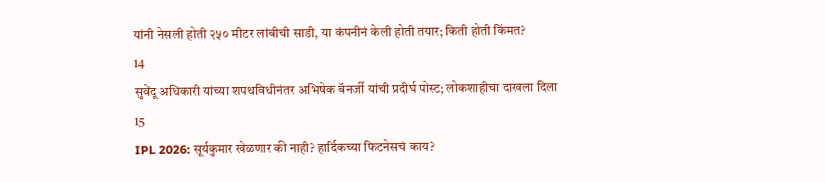यांनी नेसली होती २५० मीटर लांबीची साडी, या कंपनीनं केली होती तयार; किती होती किंमत?
14
सुवेंदू अधिकारी यांच्या शपथविधीनंतर अभिषेक बॅनर्जी यांची प्रदीर्घ पोस्ट; लोकशाहीचा दाखला दिला
15
IPL 2026: सूर्यकुमार खेळणार की नाही? हार्दिकच्या फिटनेसचं काय?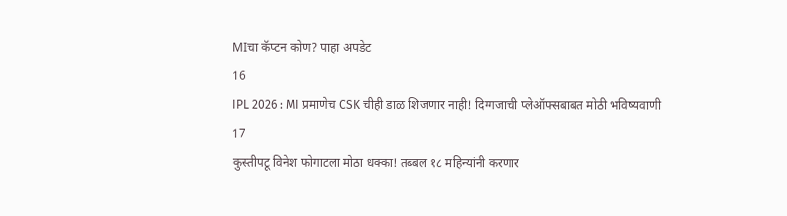MIचा कॅप्टन कोण? पाहा अपडेट
16
IPL 2026 : MI प्रमाणेच CSK चीही डाळ शिजणार नाही! दिग्गजाची प्लेऑफ्सबाबत मोठी भविष्यवाणी
17
कुस्तीपटू विनेश फोगाटला मोठा धक्का! तब्बल १८ महिन्यांनी करणार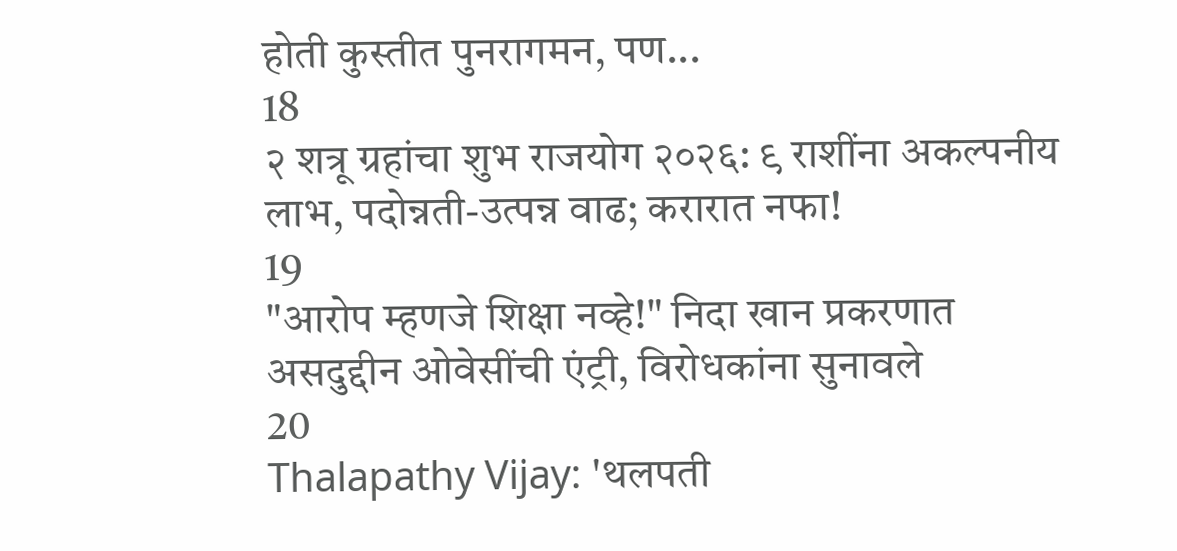होती कुस्तीत पुनरागमन, पण...
18
२ शत्रू ग्रहांचा शुभ राजयोग २०२६: ९ राशींना अकल्पनीय लाभ, पदोन्नती-उत्पन्न वाढ; करारात नफा!
19
"आरोप म्हणजे शिक्षा नव्हे!" निदा खान प्रकरणात असदुद्दीन ओवेसींची एंट्री, विरोधकांना सुनावले
20
Thalapathy Vijay: 'थलपती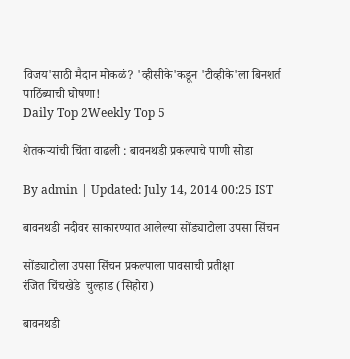विजय'साठी मैदान मोकळं? 'व्हीसीके'कडून 'टीव्हीके'ला बिनशर्त पाठिंब्याची घोषणा!
Daily Top 2Weekly Top 5

शेतकऱ्यांची चिंता वाढली : बावनथडी प्रकल्पाचे पाणी सोडा

By admin | Updated: July 14, 2014 00:25 IST

बावनथडी नदीवर साकारण्यात आलेल्या सोंड्याटोला उपसा सिंचन

सोंड्याटोला उपसा सिंचन प्रकल्पाला पावसाची प्रतीक्षा
रंजित चिंचखेडे  चुल्हाड (सिहोरा)

बावनथडी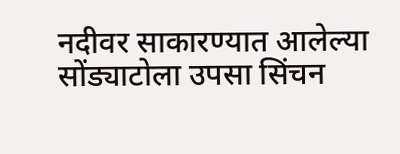नदीवर साकारण्यात आलेल्या सोंड्याटोला उपसा सिंचन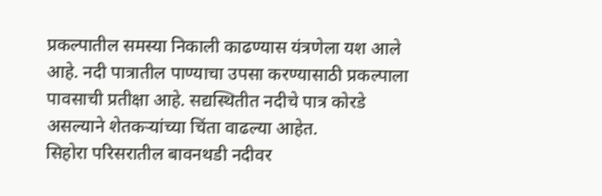प्रकल्पातील समस्या निकाली काढण्यास यंत्रणेला यश आले आहे. नदी पात्रातील पाण्याचा उपसा करण्यासाठी प्रकल्पाला पावसाची प्रतीक्षा आहे. सद्यस्थितीत नदीचे पात्र कोरडे असल्याने शेतकऱ्यांच्या चिंता वाढल्या आहेत.
सिहोरा परिसरातील बावनथडी नदीवर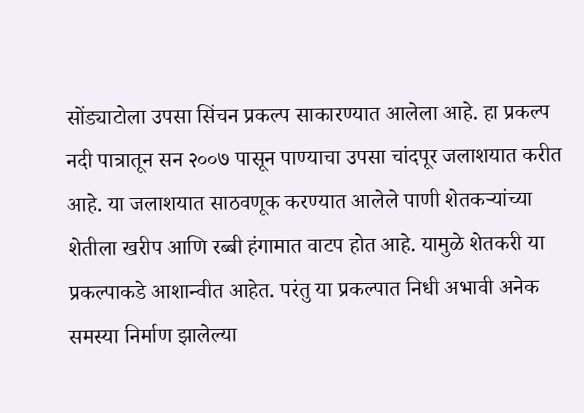सोंड्याटोला उपसा सिंचन प्रकल्प साकारण्यात आलेला आहे. हा प्रकल्प नदी पात्रातून सन २००७ पासून पाण्याचा उपसा चांदपूर जलाशयात करीत आहे. या जलाशयात साठवणूक करण्यात आलेले पाणी शेतकऱ्यांच्या शेतीला खरीप आणि रब्बी हंगामात वाटप होत आहे. यामुळे शेतकरी या प्रकल्पाकडे आशान्वीत आहेत. परंतु या प्रकल्पात निधी अभावी अनेक समस्या निर्माण झालेल्या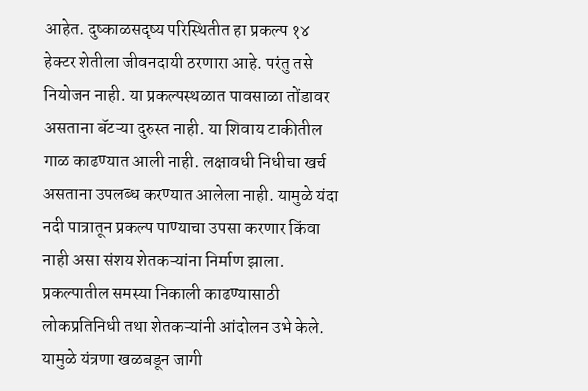आहेत. दुष्काळसदृष्य परिस्थितीत हा प्रकल्प १४ हेक्टर शेतीला जीवनदायी ठरणारा आहे. परंतु तसे नियोजन नाही. या प्रकल्पस्थळात पावसाळा तोंडावर असताना बॅटऱ्या दुरुस्त नाही. या शिवाय टाकीतील गाळ काढण्यात आली नाही. लक्षावधी निधीचा खर्च असताना उपलब्ध करण्यात आलेला नाही. यामुळे यंदा नदी पात्रातून प्रकल्प पाण्याचा उपसा करणार किंवा नाही असा संशय शेतकऱ्यांना निर्माण झाला. प्रकल्पातील समस्या निकाली काढण्यासाठी लोकप्रतिनिधी तथा शेतकऱ्यांनी आंदोलन उभे केले. यामुळे यंत्रणा खळबडून जागी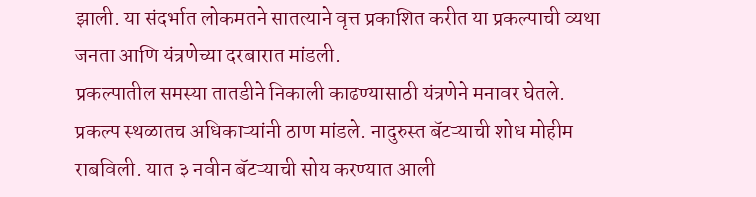झाली. या संदर्भात लोकमतने सातत्याने वृत्त प्रकाशित करीत या प्रकल्पाची व्यथा जनता आणि यंत्रणेच्या दरबारात मांडली.
प्रकल्पातील समस्या तातडीने निकाली काढण्यासाठी यंत्रणेने मनावर घेतले. प्रकल्प स्थळातच अधिकाऱ्यांनी ठाण मांडले. नादुरुस्त बॅटऱ्याची शोध मोहीम राबविली. यात ३ नवीन बॅटऱ्याची सोय करण्यात आली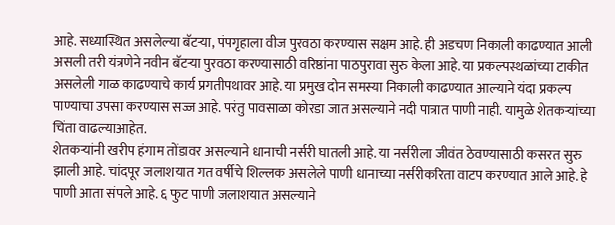आहे. सध्यास्थित असलेल्या बॅटऱ्या, पंपगृहाला वीज पुरवठा करण्यास सक्षम आहे. ही अडचण निकाली काढण्यात आली असली तरी यंत्रणेने नवीन बॅटऱ्या पुरवठा करण्यासाठी वरिष्ठांना पाठपुरावा सुरु केला आहे. या प्रकल्पस्थळांच्या टाकीत असलेली गाळ काढण्याचे कार्य प्रगतीपथावर आहे. या प्रमुख दोन समस्या निकाली काढण्यात आल्याने यंदा प्रकल्प पाण्याचा उपसा करण्यास सज्ज आहे. परंतु पावसाळा कोरडा जात असल्याने नदी पात्रात पाणी नाही. यामुळे शेतकऱ्यांच्या चिंता वाढल्याआहेत.
शेतकऱ्यांनी खरीप हंगाम तोंडावर असल्याने धानाची नर्सरी घातली आहे. या नर्सरीला जीवंत ठेवण्यासाठी कसरत सुरु झाली आहे. चांदपूर जलाशयात गत वर्षीचे शिल्लक असलेले पाणी धानाच्या नर्सरीकरिता वाटप करण्यात आले आहे. हे पाणी आता संपले आहे. ६ फुट पाणी जलाशयात असल्याने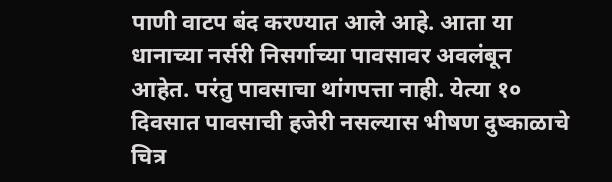पाणी वाटप बंद करण्यात आले आहे. आता या धानाच्या नर्सरी निसर्गाच्या पावसावर अवलंबून आहेत. परंतु पावसाचा थांगपत्ता नाही. येत्या १० दिवसात पावसाची हजेरी नसल्यास भीषण दुष्काळाचे चित्र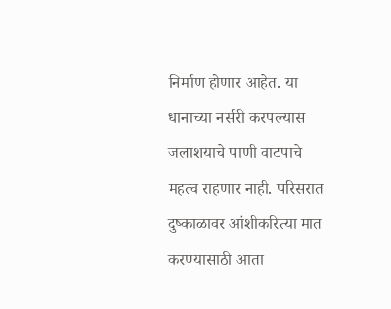निर्माण होणार आहेत. या धानाच्या नर्सरी करपल्यास जलाशयाचे पाणी वाटपाचे महत्व राहणार नाही. परिसरात दुष्काळावर आंशीकरित्या मात करण्यासाठी आता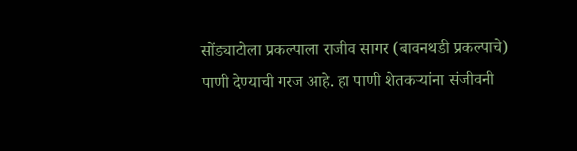सोंड्याटोला प्रकल्पाला राजीव सागर (बावनथडी प्रकल्पाचे) पाणी देण्याची गरज आहे. हा पाणी शेतकऱ्यांना संजीवनी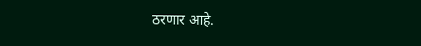ठरणार आहे.